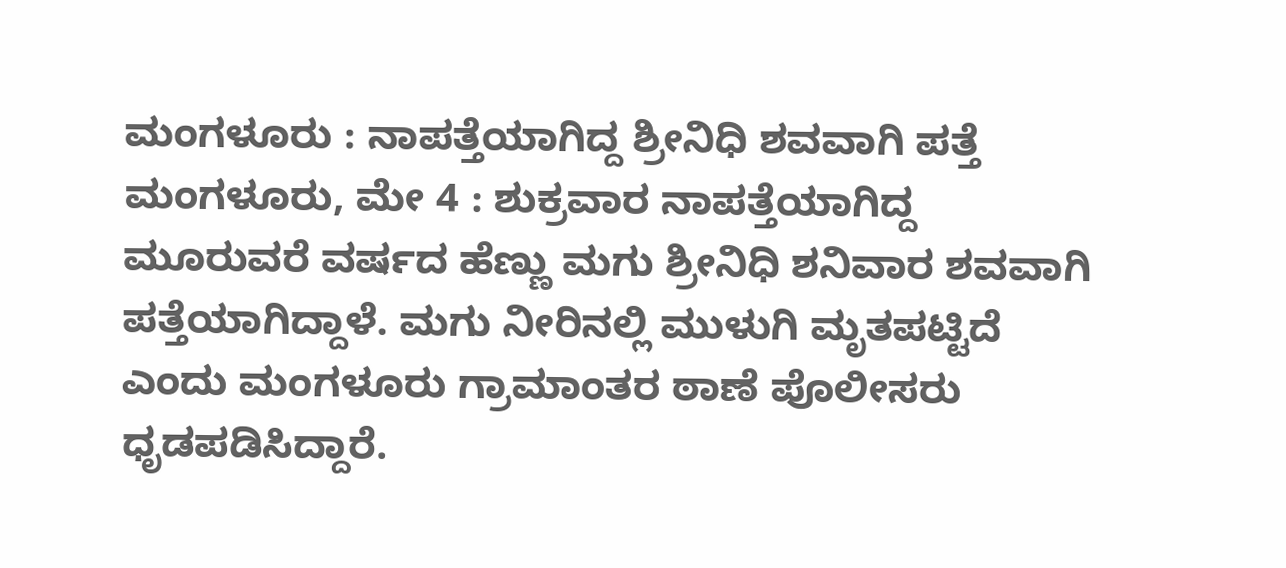ಮಂಗಳೂರು : ನಾಪತ್ತೆಯಾಗಿದ್ದ ಶ್ರೀನಿಧಿ ಶವವಾಗಿ ಪತ್ತೆ
ಮಂಗಳೂರು, ಮೇ 4 : ಶುಕ್ರವಾರ ನಾಪತ್ತೆಯಾಗಿದ್ದ ಮೂರುವರೆ ವರ್ಷದ ಹೆಣ್ಣು ಮಗು ಶ್ರೀನಿಧಿ ಶನಿವಾರ ಶವವಾಗಿ ಪತ್ತೆಯಾಗಿದ್ದಾಳೆ. ಮಗು ನೀರಿನಲ್ಲಿ ಮುಳುಗಿ ಮೃತಪಟ್ಟಿದೆ ಎಂದು ಮಂಗಳೂರು ಗ್ರಾಮಾಂತರ ಠಾಣೆ ಪೊಲೀಸರು ಧೃಡಪಡಿಸಿದ್ದಾರೆ.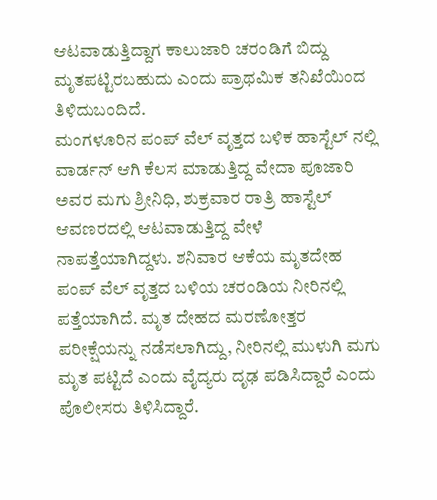ಆಟವಾಡುತ್ತಿದ್ದಾಗ ಕಾಲುಜಾರಿ ಚರಂಡಿಗೆ ಬಿದ್ದು ಮೃತಪಟ್ಟಿರಬಹುದು ಎಂದು ಪ್ರಾಥಮಿಕ ತನಿಖೆಯಿಂದ ತಿಳಿದುಬಂದಿದೆ.
ಮಂಗಳೂರಿನ ಪಂಪ್ ವೆಲ್ ವೃತ್ತದ ಬಳಿಕ ಹಾಸ್ಟೆಲ್ ನಲ್ಲಿ ವಾರ್ಡನ್ ಆಗಿ ಕೆಲಸ ಮಾಡುತ್ತಿದ್ದ ವೇದಾ ಪೂಜಾರಿ ಅವರ ಮಗು ಶ್ರೀನಿಧಿ, ಶುಕ್ರವಾರ ರಾತ್ರಿ ಹಾಸ್ಟೆಲ್ ಆವಣರದಲ್ಲಿ ಆಟವಾಡುತ್ತಿದ್ದ ವೇಳೆ ನಾಪತ್ತೆಯಾಗಿದ್ದಳು. ಶನಿವಾರ ಆಕೆಯ ಮೃತದೇಹ ಪಂಪ್ ವೆಲ್ ವೃತ್ತದ ಬಳಿಯ ಚರಂಡಿಯ ನೀರಿನಲ್ಲಿ ಪತ್ತೆಯಾಗಿದೆ. ಮೃತ ದೇಹದ ಮರಣೋತ್ತರ ಪರೀಕ್ಷೆಯನ್ನು ನಡೆಸಲಾಗಿದ್ದು, ನೀರಿನಲ್ಲಿ ಮುಳುಗಿ ಮಗು ಮೃತ ಪಟ್ಟಿದೆ ಎಂದು ವೈದ್ಯರು ದೃಢ ಪಡಿಸಿದ್ದಾರೆ ಎಂದು ಪೊಲೀಸರು ತಿಳಿಸಿದ್ದಾರೆ.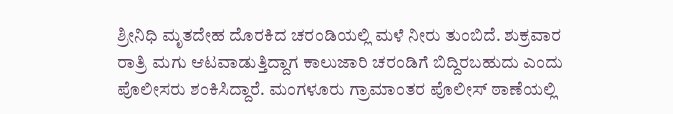ಶ್ರೀನಿಧಿ ಮೃತದೇಹ ದೊರಕಿದ ಚರಂಡಿಯಲ್ಲಿ ಮಳೆ ನೀರು ತುಂಬಿದೆ. ಶುಕ್ರವಾರ ರಾತ್ರಿ ಮಗು ಆಟವಾಡುತ್ತಿದ್ದಾಗ ಕಾಲುಜಾರಿ ಚರಂಡಿಗೆ ಬಿದ್ದಿರಬಹುದು ಎಂದು ಪೊಲೀಸರು ಶಂಕಿಸಿದ್ದಾರೆ. ಮಂಗಳೂರು ಗ್ರಾಮಾಂತರ ಪೊಲೀಸ್ ಠಾಣೆಯಲ್ಲಿ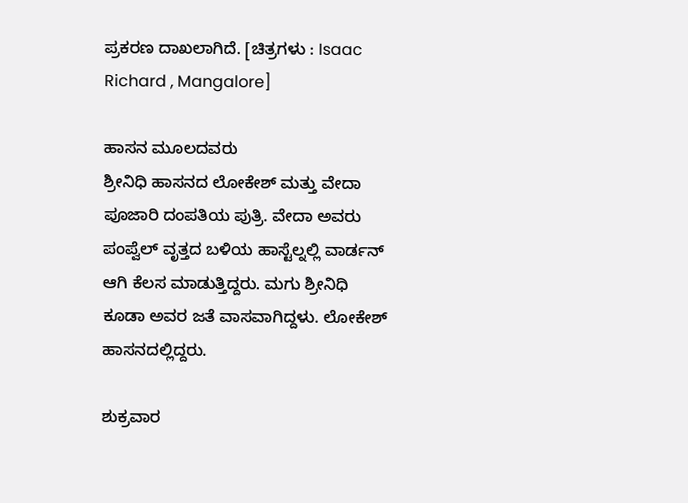ಪ್ರಕರಣ ದಾಖಲಾಗಿದೆ. [ಚಿತ್ರಗಳು : Isaac Richard , Mangalore]

ಹಾಸನ ಮೂಲದವರು
ಶ್ರೀನಿಧಿ ಹಾಸನದ ಲೋಕೇಶ್ ಮತ್ತು ವೇದಾ ಪೂಜಾರಿ ದಂಪತಿಯ ಪುತ್ರಿ. ವೇದಾ ಅವರು ಪಂಪ್ವೆಲ್ ವೃತ್ತದ ಬಳಿಯ ಹಾಸ್ಟೆಲ್ನಲ್ಲಿ ವಾರ್ಡನ್ ಆಗಿ ಕೆಲಸ ಮಾಡುತ್ತಿದ್ದರು. ಮಗು ಶ್ರೀನಿಧಿ ಕೂಡಾ ಅವರ ಜತೆ ವಾಸವಾಗಿದ್ದಳು. ಲೋಕೇಶ್ ಹಾಸನದಲ್ಲಿದ್ದರು.

ಶುಕ್ರವಾರ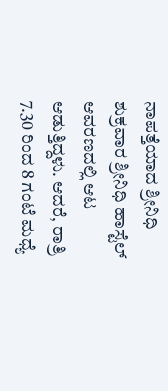ನಾಪತ್ತೆಯಾದ ಶ್ರೀನಿಧಿ
ಶುಕ್ರವಾರ ಶ್ರೀನಿಧಿ ಹಾಸ್ಟೆಲ್ ಆವರಣದಲ್ಲಿ ಆಟ ಆಡುತ್ತಿದ್ದಳು. ಆದರೆ, ರಾತ್ರಿ 7.30 ರಿಂದ 8 ಗಂಟೆ ಮಧ್ಯೆ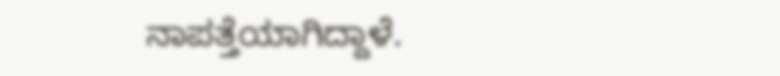ನಾಪತ್ತೆಯಾಗಿದ್ದಾಳೆ.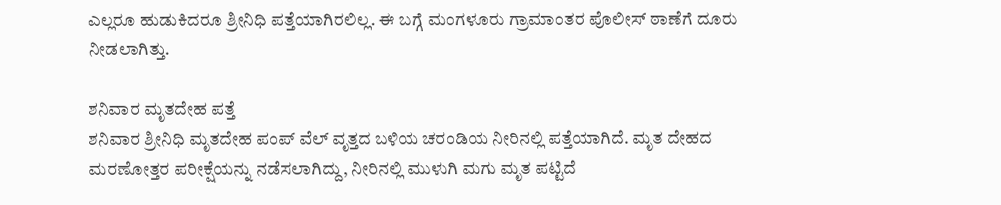ಎಲ್ಲರೂ ಹುಡುಕಿದರೂ ಶ್ರೀನಿಧಿ ಪತ್ತೆಯಾಗಿರಲಿಲ್ಲ. ಈ ಬಗ್ಗೆ ಮಂಗಳೂರು ಗ್ರಾಮಾಂತರ ಪೊಲೀಸ್ ಠಾಣೆಗೆ ದೂರು ನೀಡಲಾಗಿತ್ತು.

ಶನಿವಾರ ಮೃತದೇಹ ಪತ್ತೆ
ಶನಿವಾರ ಶ್ರೀನಿಧಿ ಮೃತದೇಹ ಪಂಪ್ ವೆಲ್ ವೃತ್ತದ ಬಳಿಯ ಚರಂಡಿಯ ನೀರಿನಲ್ಲಿ ಪತ್ತೆಯಾಗಿದೆ. ಮೃತ ದೇಹದ ಮರಣೋತ್ತರ ಪರೀಕ್ಷೆಯನ್ನು ನಡೆಸಲಾಗಿದ್ದು, ನೀರಿನಲ್ಲಿ ಮುಳುಗಿ ಮಗು ಮೃತ ಪಟ್ಟಿದೆ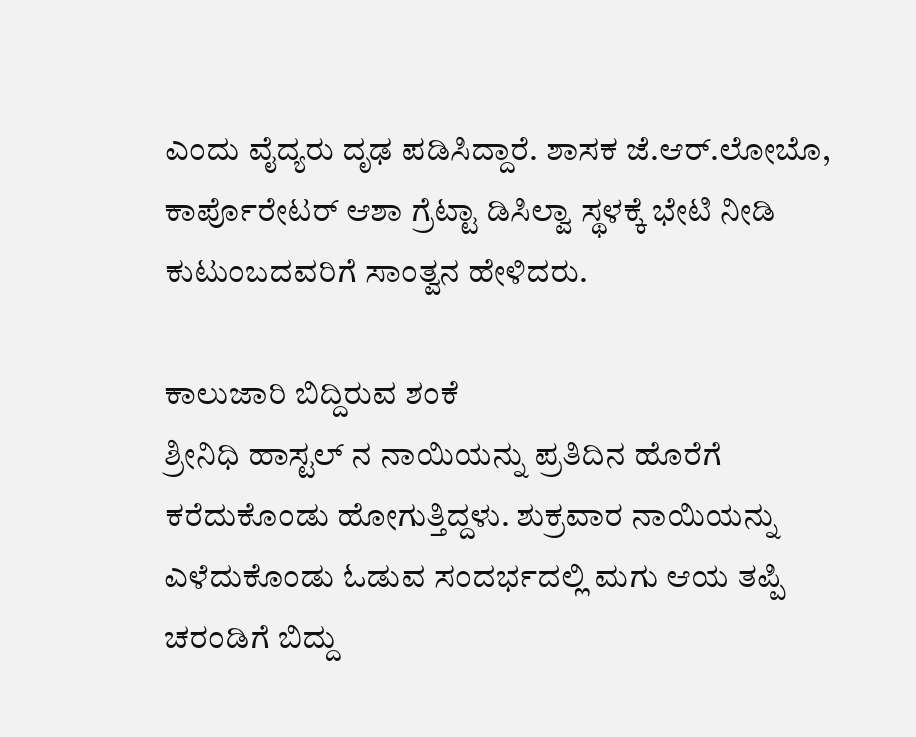ಎಂದು ವೈದ್ಯರು ದೃಢ ಪಡಿಸಿದ್ದಾರೆ. ಶಾಸಕ ಜೆ.ಆರ್.ಲೋಬೊ, ಕಾರ್ಪೊರೇಟರ್ ಆಶಾ ಗ್ರೆಟ್ಟಾ ಡಿಸಿಲ್ವಾ ಸ್ಥಳಕ್ಕೆ ಭೇಟಿ ನೀಡಿ ಕುಟುಂಬದವರಿಗೆ ಸಾಂತ್ವನ ಹೇಳಿದರು.

ಕಾಲುಜಾರಿ ಬಿದ್ದಿರುವ ಶಂಕೆ
ಶ್ರೀನಿಧಿ ಹಾಸ್ಟಲ್ ನ ನಾಯಿಯನ್ನು ಪ್ರತಿದಿನ ಹೊರೆಗೆ ಕರೆದುಕೊಂಡು ಹೋಗುತ್ತಿದ್ದಳು. ಶುಕ್ರವಾರ ನಾಯಿಯನ್ನು ಎಳೆದುಕೊಂಡು ಓಡುವ ಸಂದರ್ಭದಲ್ಲಿ ಮಗು ಆಯ ತಪ್ಪಿ ಚರಂಡಿಗೆ ಬಿದ್ದು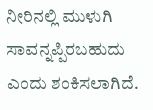ನೀರಿನಲ್ಲಿ ಮುಳುಗಿ ಸಾವನ್ನಪ್ಪಿರಬಹುದು ಎಂದು ಶಂಕಿಸಲಾಗಿದೆ.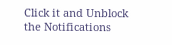Click it and Unblock the Notifications